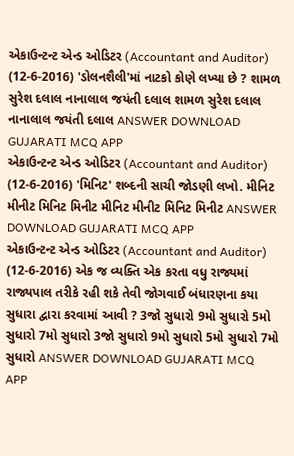એકાઉન્ટન્ટ એન્ડ ઓડિટર (Accountant and Auditor) (12-6-2016) 'ડોલનશૈલી'માં નાટકો કોણે લખ્યા છે ? શામળ સુરેશ દલાલ નાનાલાલ જયંતી દલાલ શામળ સુરેશ દલાલ નાનાલાલ જયંતી દલાલ ANSWER DOWNLOAD GUJARATI MCQ APP
એકાઉન્ટન્ટ એન્ડ ઓડિટર (Accountant and Auditor) (12-6-2016) 'મિનિટ' શબ્દની સાચી જોડણી લખો. મીનિટ મીનીટ મિનિટ મિનીટ મીનિટ મીનીટ મિનિટ મિનીટ ANSWER DOWNLOAD GUJARATI MCQ APP
એકાઉન્ટન્ટ એન્ડ ઓડિટર (Accountant and Auditor) (12-6-2016) એક જ વ્યક્તિ એક કરતા વધુ રાજ્યમાં રાજ્યપાલ તરીકે રહી શકે તેવી જોગવાઈ બંધારણના કયા સુધારા દ્વારા કરવામાં આવી ? 3જો સુધારો 9મો સુધારો 5મો સુધારો 7મો સુધારો 3જો સુધારો 9મો સુધારો 5મો સુધારો 7મો સુધારો ANSWER DOWNLOAD GUJARATI MCQ APP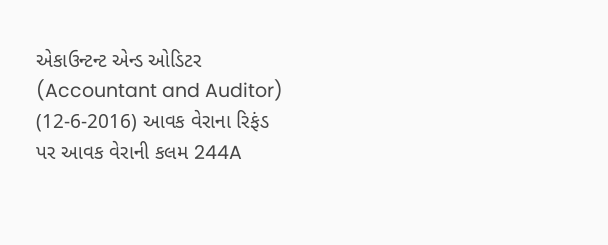એકાઉન્ટન્ટ એન્ડ ઓડિટર (Accountant and Auditor) (12-6-2016) આવક વેરાના રિફંડ પર આવક વેરાની કલમ 244A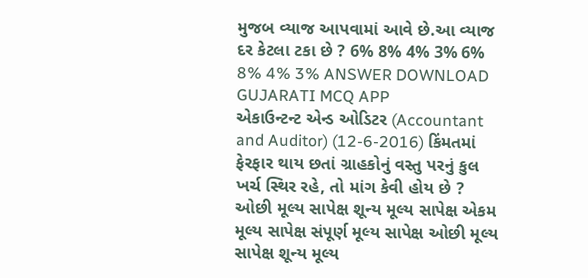મુજબ વ્યાજ આપવામાં આવે છે.આ વ્યાજ દર કેટલા ટકા છે ? 6% 8% 4% 3% 6% 8% 4% 3% ANSWER DOWNLOAD GUJARATI MCQ APP
એકાઉન્ટન્ટ એન્ડ ઓડિટર (Accountant and Auditor) (12-6-2016) કિંમતમાં ફેરફાર થાય છતાં ગ્રાહકોનું વસ્તુ પરનું કુલ ખર્ચ સ્થિર રહે, તો માંગ કેવી હોય છે ? ઓછી મૂલ્ય સાપેક્ષ શૂન્ય મૂલ્ય સાપેક્ષ એકમ મૂલ્ય સાપેક્ષ સંપૂર્ણ મૂલ્ય સાપેક્ષ ઓછી મૂલ્ય સાપેક્ષ શૂન્ય મૂલ્ય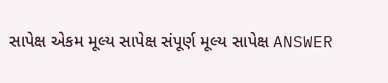સાપેક્ષ એકમ મૂલ્ય સાપેક્ષ સંપૂર્ણ મૂલ્ય સાપેક્ષ ANSWER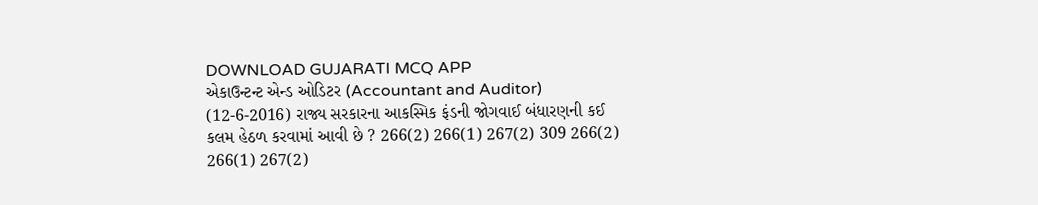DOWNLOAD GUJARATI MCQ APP
એકાઉન્ટન્ટ એન્ડ ઓડિટર (Accountant and Auditor) (12-6-2016) રાજ્ય સરકારના આકસ્મિક ફંડની જોગવાઈ બંધારણની કઈ કલમ હેઠળ કરવામાં આવી છે ? 266(2) 266(1) 267(2) 309 266(2) 266(1) 267(2)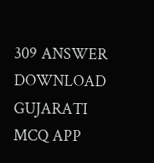309 ANSWER DOWNLOAD GUJARATI MCQ APP